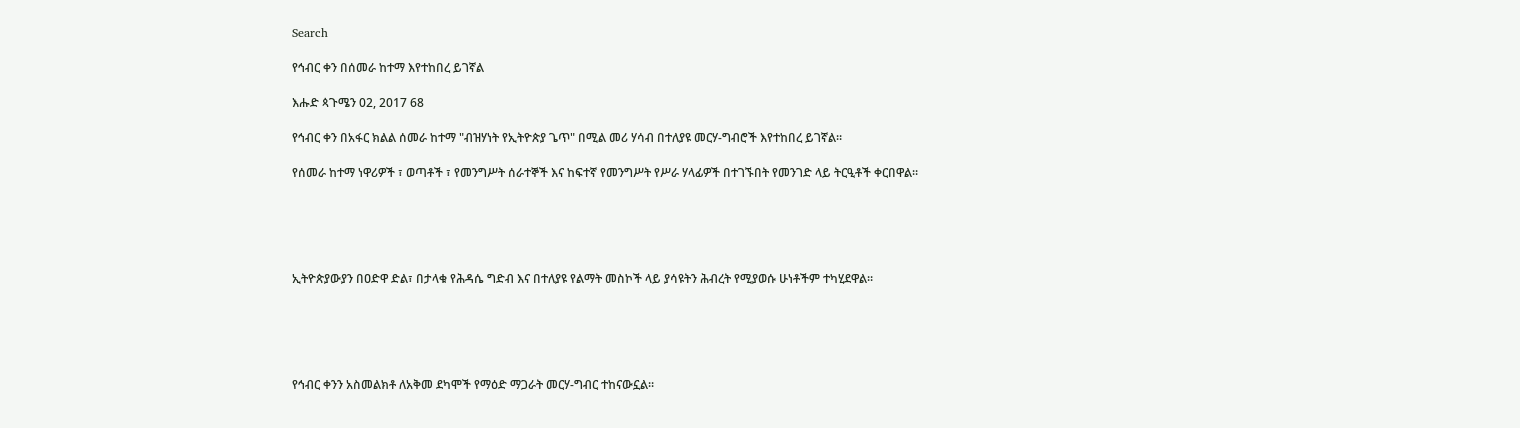Search

የኅብር ቀን በሰመራ ከተማ እየተከበረ ይገኛል

እሑድ ጳጉሜን 02, 2017 68

የኅብር ቀን በአፋር ክልል ሰመራ ከተማ "ብዝሃነት የኢትዮጵያ ጌጥ" በሚል መሪ ሃሳብ በተለያዩ መርሃ-ግብሮች እየተከበረ ይገኛል።

የሰመራ ከተማ ነዋሪዎች ፣ ወጣቶች ፣ የመንግሥት ሰራተኞች እና ከፍተኛ የመንግሥት የሥራ ሃላፊዎች በተገኙበት የመንገድ ላይ ትርዒቶች ቀርበዋል።





ኢትዮጵያውያን በዐድዋ ድል፣ በታላቁ የሕዳሴ ግድብ እና በተለያዩ የልማት መስኮች ላይ ያሳዩትን ሕብረት የሚያወሱ ሁነቶችም ተካሂደዋል።





የኅብር ቀንን አስመልክቶ ለአቅመ ደካሞች የማዕድ ማጋራት መርሃ-ግብር ተከናውኗል።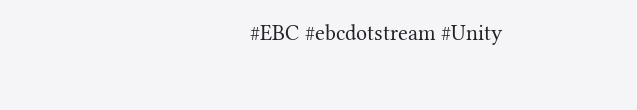#EBC #ebcdotstream #Unity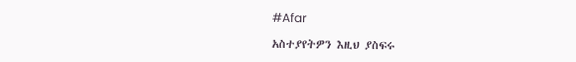#Afar

አስተያየትዎን እዚህ ያስፍሩ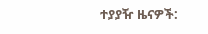ተያያዥ ዜናዎች: